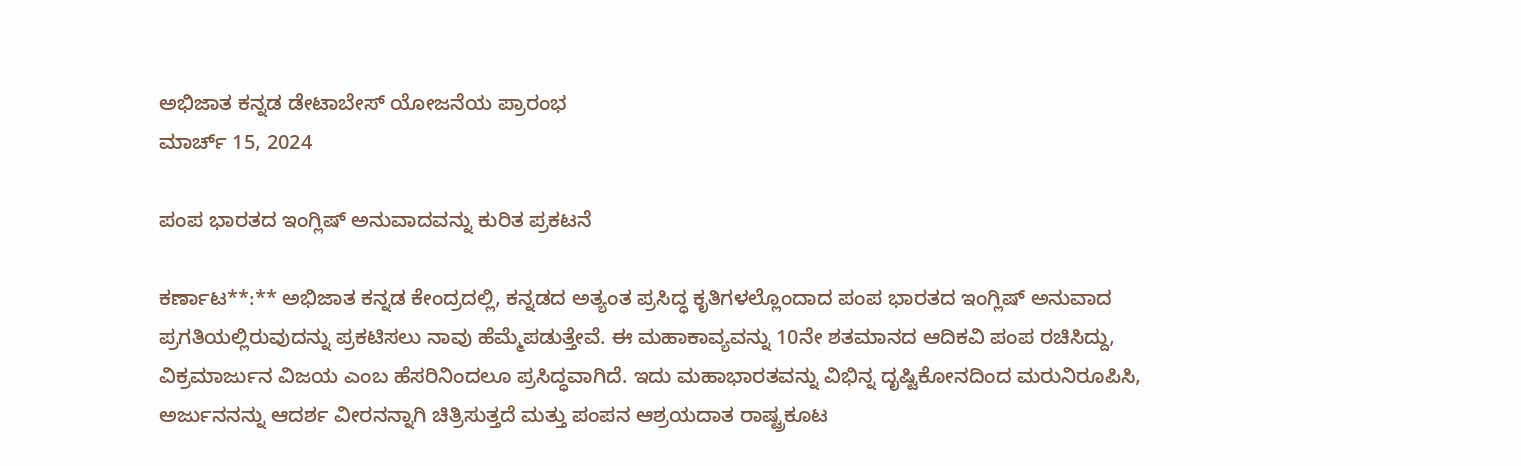ಅಭಿಜಾತ ಕನ್ನಡ ಡೇಟಾಬೇಸ್ ಯೋಜನೆಯ ಪ್ರಾರಂಭ
ಮಾರ್ಚ್ 15, 2024

ಪಂಪ ಭಾರತದ ಇಂಗ್ಲಿಷ್ ಅನುವಾದವನ್ನು ಕುರಿತ ಪ್ರಕಟನೆ

ಕರ್ಣಾಟ**:** ಅಭಿಜಾತ ಕನ್ನಡ ಕೇಂದ್ರದಲ್ಲಿ, ಕನ್ನಡದ ಅತ್ಯಂತ ಪ್ರಸಿದ್ಧ ಕೃತಿಗಳಲ್ಲೊಂದಾದ ಪಂಪ ಭಾರತದ ಇಂಗ್ಲಿಷ್ ಅನುವಾದ ಪ್ರಗತಿಯಲ್ಲಿರುವುದನ್ನು ಪ್ರಕಟಿಸಲು ನಾವು ಹೆಮ್ಮೆಪಡುತ್ತೇವೆ. ಈ ಮಹಾಕಾವ್ಯವನ್ನು 10ನೇ ಶತಮಾನದ ಆದಿಕವಿ ಪಂಪ ರಚಿಸಿದ್ದು, ವಿಕ್ರಮಾರ್ಜುನ ವಿಜಯ ಎಂಬ ಹೆಸರಿನಿಂದಲೂ ಪ್ರಸಿದ್ಧವಾಗಿದೆ. ಇದು ಮಹಾಭಾರತವನ್ನು ವಿಭಿನ್ನ ದೃಷ್ಟಿಕೋನದಿಂದ ಮರುನಿರೂಪಿಸಿ, ಅರ್ಜುನನನ್ನು ಆದರ್ಶ ವೀರನನ್ನಾಗಿ ಚಿತ್ರಿಸುತ್ತದೆ ಮತ್ತು ಪಂಪನ ಆಶ್ರಯದಾತ ರಾಷ್ಟ್ರಕೂಟ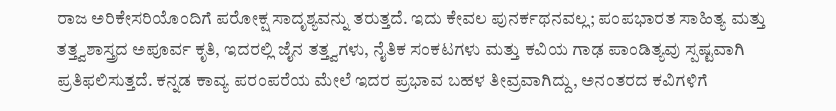ರಾಜ ಅರಿಕೇಸರಿಯೊಂದಿಗೆ ಪರೋಕ್ಷ ಸಾದೃಶ್ಯವನ್ನು ತರುತ್ತದೆ. ಇದು ಕೇವಲ ಪುನರ್ಕಥನವಲ್ಲ; ಪಂಪಭಾರತ ಸಾಹಿತ್ಯ ಮತ್ತು ತತ್ತ್ವಶಾಸ್ತ್ರದ ಅಪೂರ್ವ ಕೃತಿ, ಇದರಲ್ಲಿ ಜೈನ ತತ್ತ್ವಗಳು, ನೈತಿಕ ಸಂಕಟಗಳು ಮತ್ತು ಕವಿಯ ಗಾಢ ಪಾಂಡಿತ್ಯವು ಸ್ಪಷ್ಟವಾಗಿ ಪ್ರತಿಫಲಿಸುತ್ತದೆ. ಕನ್ನಡ ಕಾವ್ಯ ಪರಂಪರೆಯ ಮೇಲೆ ಇದರ ಪ್ರಭಾವ ಬಹಳ ತೀವ್ರವಾಗಿದ್ದು, ಅನಂತರದ ಕವಿಗಳಿಗೆ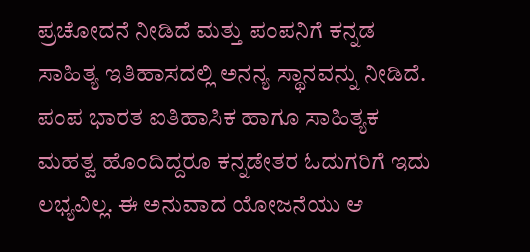ಪ್ರಚೋದನೆ ನೀಡಿದೆ ಮತ್ತು ಪಂಪನಿಗೆ ಕನ್ನಡ ಸಾಹಿತ್ಯ ಇತಿಹಾಸದಲ್ಲಿ ಅನನ್ಯ ಸ್ಥಾನವನ್ನು ನೀಡಿದೆ.
ಪಂಪ ಭಾರತ ಐತಿಹಾಸಿಕ ಹಾಗೂ ಸಾಹಿತ್ಯಕ ಮಹತ್ವ ಹೊಂದಿದ್ದರೂ ಕನ್ನಡೇತರ ಓದುಗರಿಗೆ ಇದು ಲಭ್ಯವಿಲ್ಲ. ಈ ಅನುವಾದ ಯೋಜನೆಯು ಆ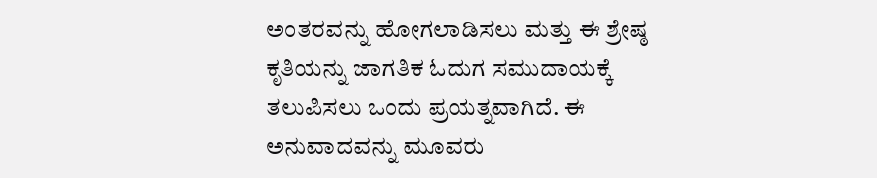ಅಂತರವನ್ನು ಹೋಗಲಾಡಿಸಲು ಮತ್ತು ಈ ಶ್ರೇಷ್ಠ ಕೃತಿಯನ್ನು ಜಾಗತಿಕ ಓದುಗ ಸಮುದಾಯಕ್ಕೆ ತಲುಪಿಸಲು ಒಂದು ಪ್ರಯತ್ನವಾಗಿದೆ. ಈ ಅನುವಾದವನ್ನು ಮೂವರು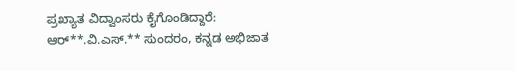ಪ್ರಖ್ಯಾತ ವಿದ್ವಾಂಸರು ಕೈಗೊಂಡಿದ್ದಾರೆ: ಆರ್**.ವಿ.ಎಸ್.** ಸುಂದರಂ, ಕನ್ನಡ ಅಭಿಜಾತ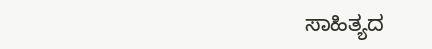ಸಾಹಿತ್ಯದ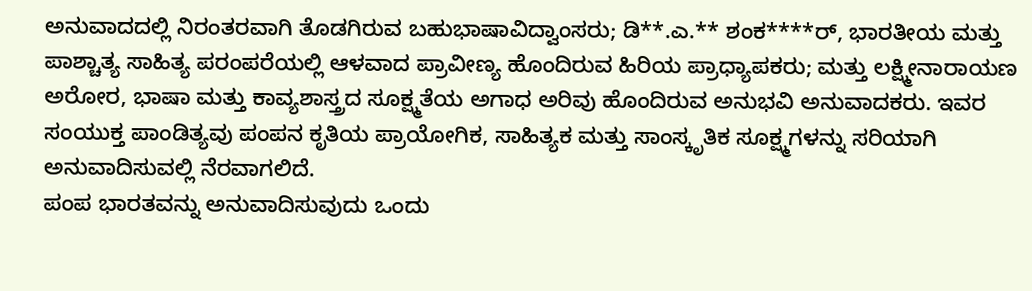ಅನುವಾದದಲ್ಲಿ ನಿರಂತರವಾಗಿ ತೊಡಗಿರುವ ಬಹುಭಾಷಾವಿದ್ವಾಂಸರು; ಡಿ**.ಎ.** ಶಂಕ****ರ್, ಭಾರತೀಯ ಮತ್ತು ಪಾಶ್ಚಾತ್ಯ ಸಾಹಿತ್ಯ ಪರಂಪರೆಯಲ್ಲಿ ಆಳವಾದ ಪ್ರಾವೀಣ್ಯ ಹೊಂದಿರುವ ಹಿರಿಯ ಪ್ರಾಧ್ಯಾಪಕರು; ಮತ್ತು ಲಕ್ಷ್ಮೀನಾರಾಯಣ ಅರೋರ, ಭಾಷಾ ಮತ್ತು ಕಾವ್ಯಶಾಸ್ತ್ರದ ಸೂಕ್ಷ್ಮತೆಯ ಅಗಾಧ ಅರಿವು ಹೊಂದಿರುವ ಅನುಭವಿ ಅನುವಾದಕರು. ಇವರ ಸಂಯುಕ್ತ ಪಾಂಡಿತ್ಯವು ಪಂಪನ ಕೃತಿಯ ಪ್ರಾಯೋಗಿಕ, ಸಾಹಿತ್ಯಕ ಮತ್ತು ಸಾಂಸ್ಕೃತಿಕ ಸೂಕ್ಷ್ಮಗಳನ್ನು ಸರಿಯಾಗಿ ಅನುವಾದಿಸುವಲ್ಲಿ ನೆರವಾಗಲಿದೆ.
ಪಂಪ ಭಾರತವನ್ನು ಅನುವಾದಿಸುವುದು ಒಂದು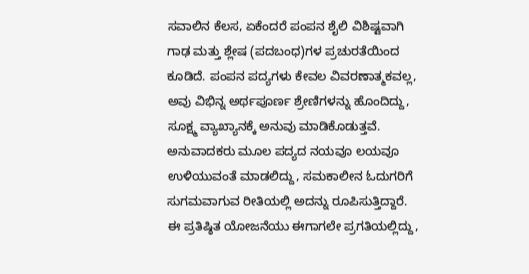ಸವಾಲಿನ ಕೆಲಸ, ಏಕೆಂದರೆ ಪಂಪನ ಶೈಲಿ ವಿಶಿಷ್ಟವಾಗಿ ಗಾಢ ಮತ್ತು ಶ್ಲೇಷ (ಪದಬಂಧ)ಗಳ ಪ್ರಚುರತೆಯಿಂದ ಕೂಡಿದೆ. ಪಂಪನ ಪದ್ಯಗಳು ಕೇವಲ ವಿವರಣಾತ್ಮಕವಲ್ಲ, ಅವು ವಿಭಿನ್ನ ಅರ್ಥಪೂರ್ಣ ಶ್ರೇಣಿಗಳನ್ನು ಹೊಂದಿದ್ದು, ಸೂಕ್ಷ್ಮ ವ್ಯಾಖ್ಯಾನಕ್ಕೆ ಅನುವು ಮಾಡಿಕೊಡುತ್ತವೆ. ಅನುವಾದಕರು ಮೂಲ ಪದ್ಯದ ನಯವೂ ಲಯವೂ ಉಳಿಯುವಂತೆ ಮಾಡಲಿದ್ದು, ಸಮಕಾಲೀನ ಓದುಗರಿಗೆ ಸುಗಮವಾಗುವ ರೀತಿಯಲ್ಲಿ ಅದನ್ನು ರೂಪಿಸುತ್ತಿದ್ದಾರೆ.
ಈ ಪ್ರತಿಷ್ಠಿತ ಯೋಜನೆಯು ಈಗಾಗಲೇ ಪ್ರಗತಿಯಲ್ಲಿದ್ದು,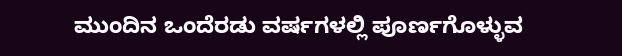ಮುಂದಿನ ಒಂದೆರಡು ವರ್ಷಗಳಲ್ಲಿ ಪೂರ್ಣಗೊಳ್ಳುವ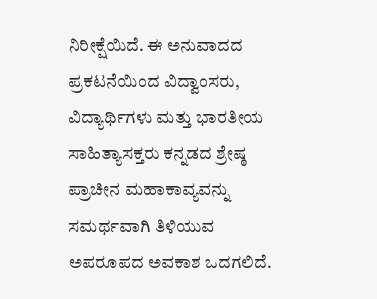ನಿರೀಕ್ಷೆಯಿದೆ. ಈ ಅನುವಾದದ ಪ್ರಕಟನೆಯಿಂದ ವಿದ್ವಾಂಸರು, ವಿದ್ಯಾರ್ಥಿಗಳು ಮತ್ತು ಭಾರತೀಯ ಸಾಹಿತ್ಯಾಸಕ್ತರು ಕನ್ನಡದ ಶ್ರೇಷ್ಠ ಪ್ರಾಚೀನ ಮಹಾಕಾವ್ಯವನ್ನು ಸಮರ್ಥವಾಗಿ ತಿಳಿಯುವ ಅಪರೂಪದ ಅವಕಾಶ ಒದಗಲಿದೆ.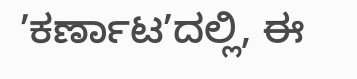ʼಕರ್ಣಾಟʼದಲ್ಲಿ, ಈ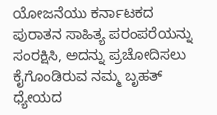ಯೋಜನೆಯು ಕರ್ನಾಟಕದ ಪುರಾತನ ಸಾಹಿತ್ಯ ಪರಂಪರೆಯನ್ನು ಸಂರಕ್ಷಿಸಿ, ಅದನ್ನು ಪ್ರಚೋದಿಸಲು ಕೈಗೊಂಡಿರುವ ನಮ್ಮ ಬೃಹತ್ ಧ್ಯೇಯದ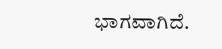ಭಾಗವಾಗಿದೆ.